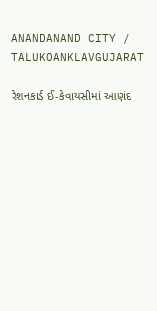ANANDANAND CITY / TALUKOANKLAVGUJARAT

રેશનકાર્ડ ઈ-કેવાયસીમાં આણંદ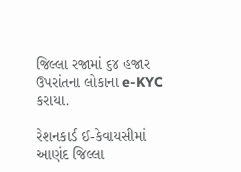જિલ્લા રજામાં ૬૪ હજાર ઉપરાંતના લોકાના e-KYC કરાયા.

રેશનકાર્ડ ઈ-કેવાયસીમાં આણંદ જિલ્લા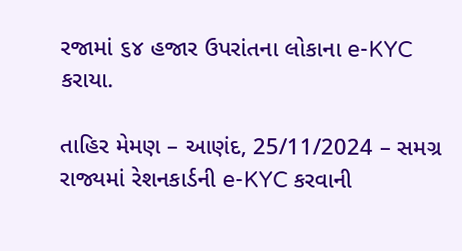રજામાં ૬૪ હજાર ઉપરાંતના લોકાના e-KYC કરાયા.

તાહિર મેમણ – આણંદ, 25/11/2024 – સમગ્ર રાજ્યમાં રેશનકાર્ડની e-KYC કરવાની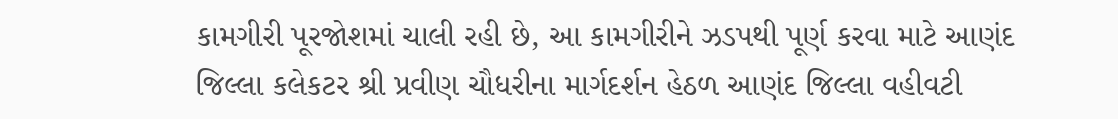કામગીરી પૂરજોશમાં ચાલી રહી છે, આ કામગીરીને ઝડપથી પૂર્ણ કરવા માટે આણંદ જિલ્લા કલેકટર શ્રી પ્રવીણ ચૌધરીના માર્ગદર્શન હેઠળ આણંદ જિલ્લા વહીવટી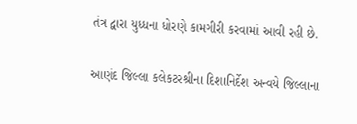તંત્ર દ્વારા યુધ્ધના ધોરણે કામગીરી કરવામાં આવી રહી છે.

આણંદ જિલ્લા કલેકટરશ્રીના દિશાનિર્દેશ અન્વયે જિલ્લાના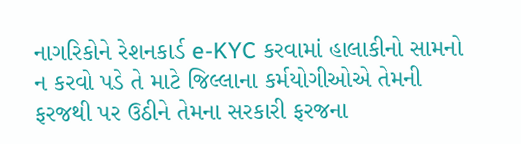નાગરિકોને રેશનકાર્ડ e-KYC કરવામાં હાલાકીનો સામનો ન કરવો પડે તે માટે જિલ્લાના કર્મયોગીઓએ તેમની ફરજથી પર ઉઠીને તેમના સરકારી ફરજના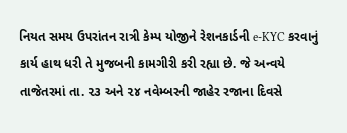નિયત સમય ઉપરાંતન રાત્રી કેમ્પ યોજીને રેશનકાર્ડની e-KYC કરવાનું કાર્ય હાથ ધરી તે મુજબની કામગીરી કરી રહ્યા છે. જે અન્વયે તાજેતરમાં તા. ૨૩ અને ૨૪ નવેમ્બરની જાહેર રજાના દિવસે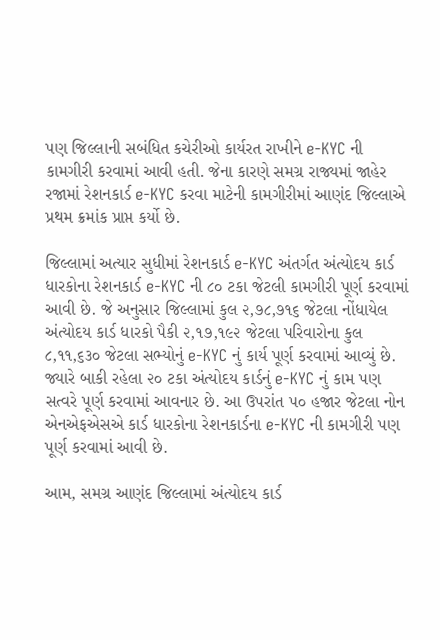પણ જિલ્લાની સબંધિત કચેરીઓ કાર્યરત રાખીને e-KYC ની કામગીરી કરવામાં આવી હતી. જેના કારણે સમગ્ર રાજ્યમાં જાહેર રજામાં રેશનકાર્ડ e-KYC કરવા માટેની કામગીરીમાં આણંદ જિલ્લાએ પ્રથમ ક્રમાંક પ્રાપ્ત કર્યો છે.

જિલ્લામાં અત્યાર સુધીમાં રેશનકાર્ડ e-KYC અંતર્ગત અંત્યોદય કાર્ડ ધારકોના રેશનકાર્ડ e-KYC ની ૮૦ ટકા જેટલી કામગીરી પૂર્ણ કરવામાં આવી છે. જે અનુસાર જિલ્લામાં કુલ ૨,૭૮,૭૧૬ જેટલા નોંધાયેલ અંત્યોદય કાર્ડ ધારકો પૈકી ૨,૧૭,૧૯૨ જેટલા પરિવારોના કુલ ૮,૧૧,૬૩૦ જેટલા સભ્યોનું e-KYC નું કાર્ય પૂર્ણ કરવામાં આવ્યું છે. જ્યારે બાકી રહેલા ૨૦ ટકા અંત્યોદય કાર્ડનું e-KYC નું કામ પણ સત્વરે પૂર્ણ કરવામાં આવનાર છે. આ ઉપરાંત ૫૦ હજાર જેટલા નોન એનએફએસએ કાર્ડ ધારકોના રેશનકાર્ડના e-KYC ની કામગીરી પણ પૂર્ણ કરવામાં આવી છે.

આમ, સમગ્ર આણંદ જિલ્લામાં અંત્યોદય કાર્ડ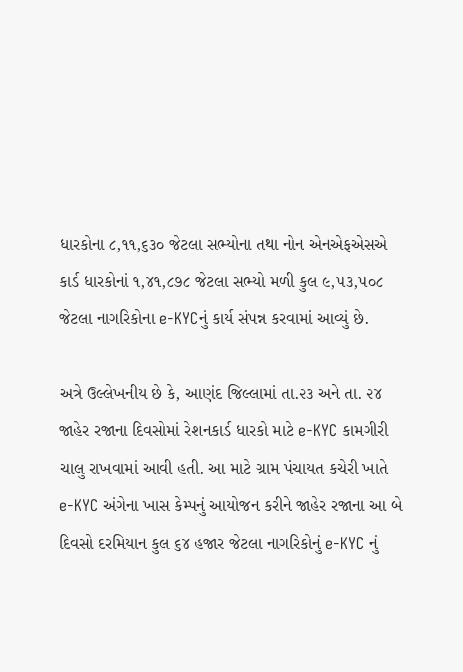ધારકોના ૮,૧૧,૬૩૦ જેટલા સભ્યોના તથા નોન એનએફએસએ કાર્ડ ધારકોનાં ૧,૪૧,૮૭૮ જેટલા સભ્યો મળી કુલ ૯,૫૩,૫૦૮ જેટલા નાગરિકોના e-KYCનું કાર્ય સંપન્ન કરવામાં આવ્યું છે.

અત્રે ઉલ્લેખનીય છે કે, આણંદ જિલ્લામાં તા.૨૩ અને તા. ૨૪ જાહેર રજાના દિવસોમાં રેશનકાર્ડ ધારકો માટે e-KYC કામગીરી ચાલુ રાખવામાં આવી હતી. આ માટે ગ્રામ પંચાયત કચેરી ખાતે e-KYC અંગેના ખાસ કેમ્પનું આયોજન કરીને જાહેર રજાના આ બે દિવસો દરમિયાન કુલ ૬૪ હજાર જેટલા નાગરિકોનું e-KYC નું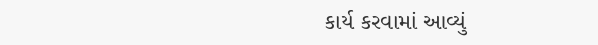કાર્ય કરવામાં આવ્યું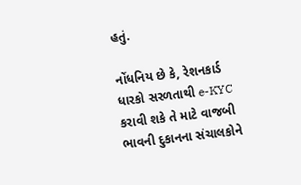હતું.

નોંધનિય છે કે, રેશનકાર્ડ ધારકો સરળતાથી e-KYC કરાવી શકે તે માટે વાજબી ભાવની દુકાનના સંચાલકોને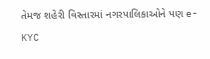તેમજ શહેરી વિસ્તારમાં નગરપાલિકાઓને પણ e-KYC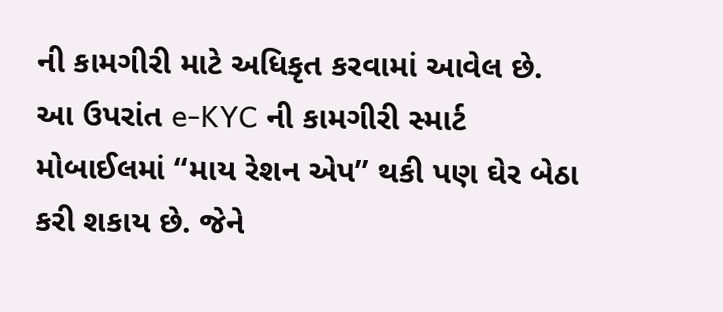ની કામગીરી માટે અધિકૃત કરવામાં આવેલ છે. આ ઉપરાંત e-KYC ની કામગીરી સ્માર્ટ મોબાઈલમાં ‘‘માય રેશન એપ’’ થકી પણ ઘેર બેઠા કરી શકાય છે. જેને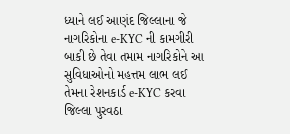ધ્યાને લઈ આણંદ જિલ્લાના જે નાગરિકોના e-KYC ની કામગીરી બાકી છે તેવા તમામ નાગરિકોને આ સુવિધાઓનો મહત્તમ લાભ લઈ તેમના રેશનકાર્ડ e-KYC કરવા જિલ્લા પુરવઠા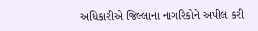અધિકારીએ જિલ્લાના નાગરિકોને અપીલ કરી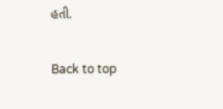હતી.

Back to top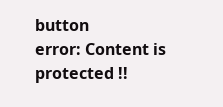button
error: Content is protected !!